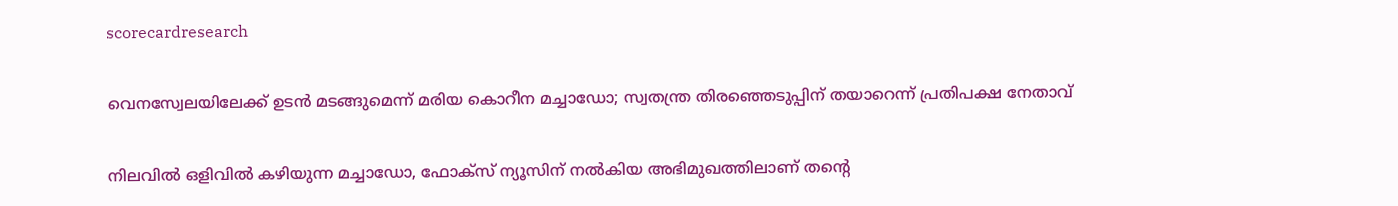scorecardresearch

വെനസ്വേലയിലേക്ക് ഉടൻ മടങ്ങുമെന്ന് മരിയ കൊറീന മച്ചാഡോ; സ്വതന്ത്ര തിരഞ്ഞെടുപ്പിന് തയാറെന്ന് പ്രതിപക്ഷ നേതാവ്

നിലവിൽ ഒളിവിൽ കഴിയുന്ന മച്ചാഡോ, ഫോക്സ് ന്യൂസിന് നൽകിയ അഭിമുഖത്തിലാണ് തന്റെ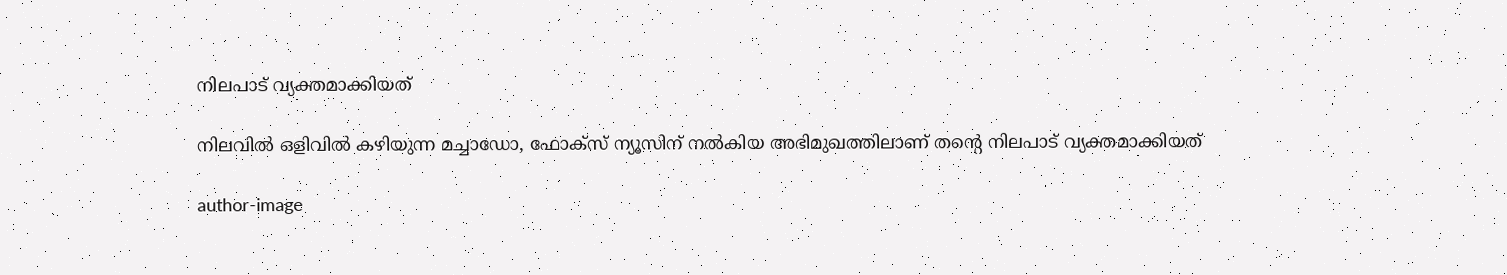നിലപാട് വ്യക്തമാക്കിയത്

നിലവിൽ ഒളിവിൽ കഴിയുന്ന മച്ചാഡോ, ഫോക്സ് ന്യൂസിന് നൽകിയ അഭിമുഖത്തിലാണ് തന്റെ നിലപാട് വ്യക്തമാക്കിയത്

author-image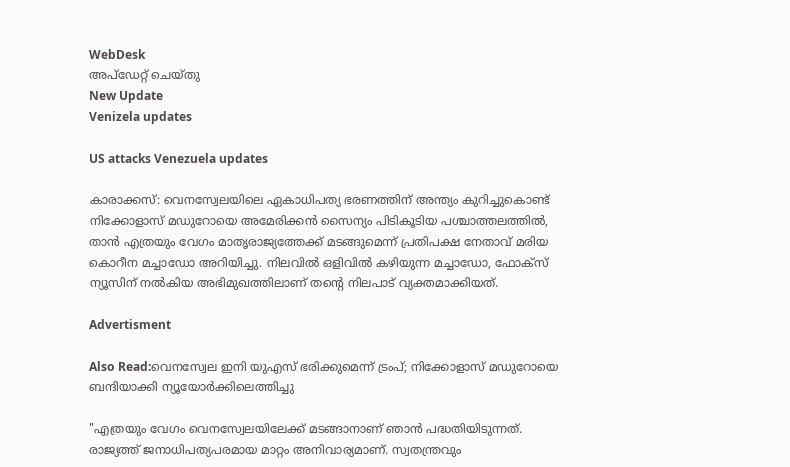WebDesk
അപ്‌ഡേറ്റ് ചെയ്‌തു
New Update
Venizela updates

US attacks Venezuela updates

കാരാക്കസ്: വെനസ്വേലയിലെ ഏകാധിപത്യ ഭരണത്തിന് അന്ത്യം കുറിച്ചുകൊണ്ട് നിക്കോളാസ് മഡുറോയെ അമേരിക്കൻ സൈന്യം പിടികൂടിയ പശ്ചാത്തലത്തിൽ, താൻ എത്രയും വേഗം മാതൃരാജ്യത്തേക്ക് മടങ്ങുമെന്ന് പ്രതിപക്ഷ നേതാവ് മരിയ കൊറീന മച്ചാഡോ അറിയിച്ചു. നിലവിൽ ഒളിവിൽ കഴിയുന്ന മച്ചാഡോ, ഫോക്സ് ന്യൂസിന് നൽകിയ അഭിമുഖത്തിലാണ് തന്റെ നിലപാട് വ്യക്തമാക്കിയത്.

Advertisment

Also Read:വെനസ്വേല ഇനി യുഎസ് ഭരിക്കുമെന്ന് ട്രംപ്; നിക്കോളാസ് മഡുറോയെ ബന്ദിയാക്കി ന്യൂയോർക്കിലെത്തിച്ചു

"എത്രയും വേഗം വെനസ്വേലയിലേക്ക് മടങ്ങാനാണ് ഞാൻ പദ്ധതിയിടുന്നത്. രാജ്യത്ത് ജനാധിപത്യപരമായ മാറ്റം അനിവാര്യമാണ്. സ്വതന്ത്രവും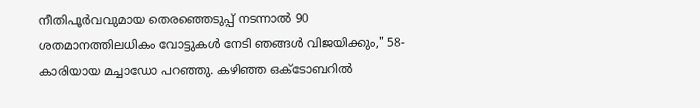നീതിപൂർവവുമായ തെരഞ്ഞെടുപ്പ് നടന്നാൽ 90 ശതമാനത്തിലധികം വോട്ടുകൾ നേടി ഞങ്ങൾ വിജയിക്കും," 58-കാരിയായ മച്ചാഡോ പറഞ്ഞു. കഴിഞ്ഞ ഒക്ടോബറിൽ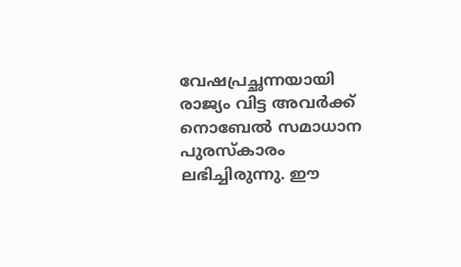വേഷപ്രച്ഛന്നയായി രാജ്യം വിട്ട അവർക്ക് നൊബേൽ സമാധാന പുരസ്കാരം ലഭിച്ചിരുന്നു. ഈ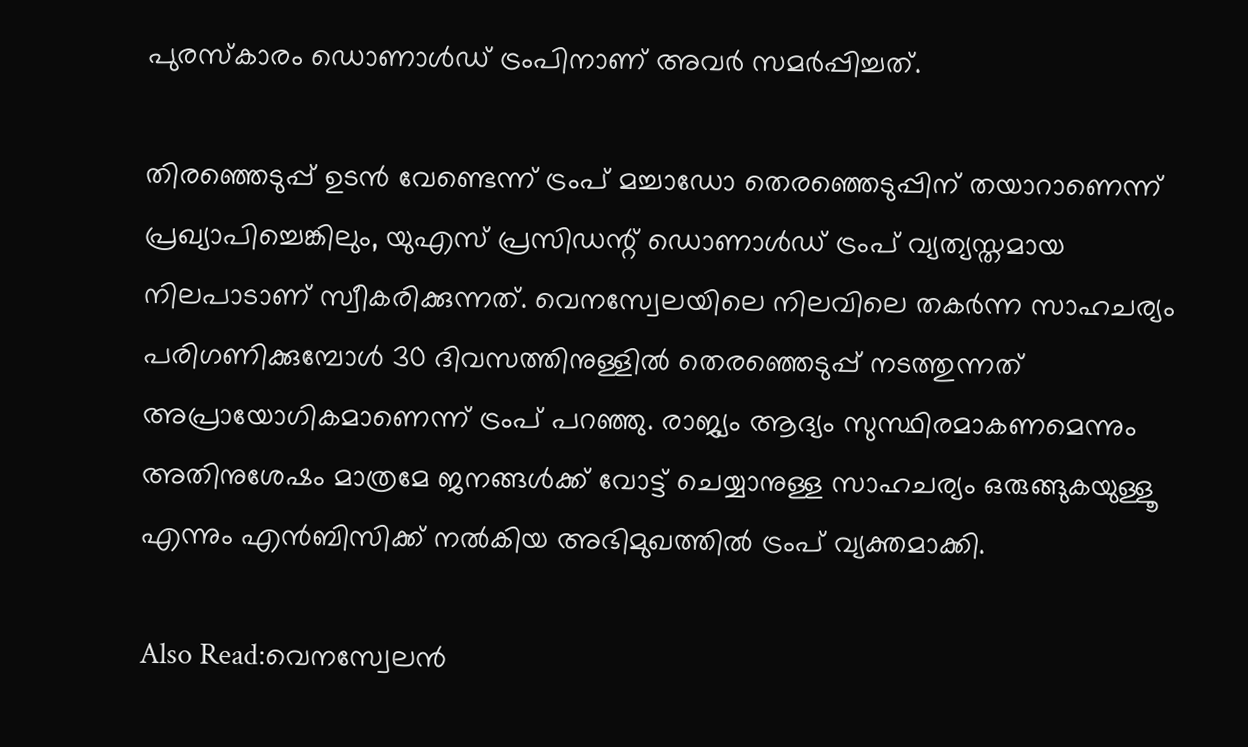പുരസ്കാരം ഡൊണാൾഡ് ട്രംപിനാണ് അവർ സമർപ്പിച്ചത്.

തിരഞ്ഞെടുപ്പ് ഉടൻ വേണ്ടെന്ന് ട്രംപ് മച്ചാഡോ തെരഞ്ഞെടുപ്പിന് തയാറാണെന്ന് പ്രഖ്യാപിച്ചെങ്കിലും, യുഎസ് പ്രസിഡന്റ് ഡൊണാൾഡ് ട്രംപ് വ്യത്യസ്തമായ നിലപാടാണ് സ്വീകരിക്കുന്നത്. വെനസ്വേലയിലെ നിലവിലെ തകർന്ന സാഹചര്യം പരിഗണിക്കുമ്പോൾ 30 ദിവസത്തിനുള്ളിൽ തെരഞ്ഞെടുപ്പ് നടത്തുന്നത് അപ്രായോഗികമാണെന്ന് ട്രംപ് പറഞ്ഞു. രാജ്യം ആദ്യം സുസ്ഥിരമാകണമെന്നും അതിനുശേഷം മാത്രമേ ജനങ്ങൾക്ക് വോട്ട് ചെയ്യാനുള്ള സാഹചര്യം ഒരുങ്ങുകയുള്ളൂ എന്നും എൻബിസിക്ക് നൽകിയ അഭിമുഖത്തിൽ ട്രംപ് വ്യക്തമാക്കി.

Also Read:വെനസ്വേലൻ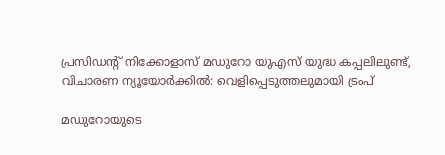പ്രസിഡന്റ് നിക്കോളാസ് മഡുറോ യുഎസ് യുദ്ധ കപ്പലിലുണ്ട്, വിചാരണ ന്യൂയോർക്കിൽ: വെളിപ്പെടുത്തലുമായി ട്രംപ്

മഡുറോയുടെ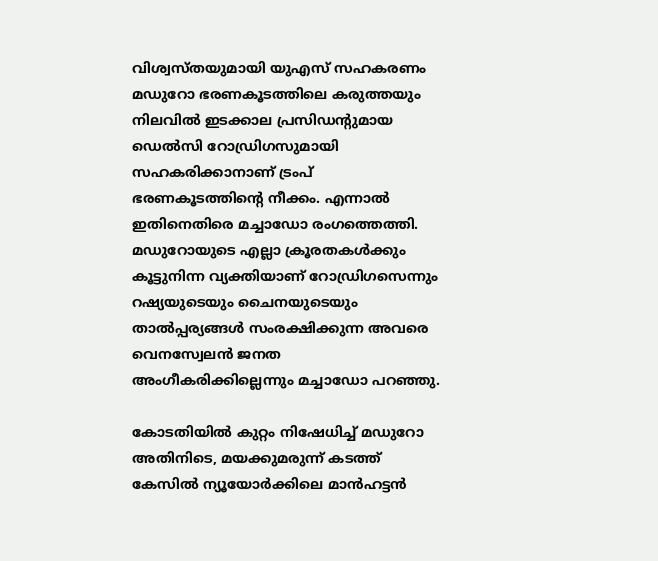വിശ്വസ്തയുമായി യുഎസ് സഹകരണം മഡുറോ ഭരണകൂടത്തിലെ കരുത്തയും നിലവിൽ ഇടക്കാല പ്രസിഡന്റുമായ ഡെൽസി റോഡ്രിഗസുമായി സഹകരിക്കാനാണ് ട്രംപ് ഭരണകൂടത്തിന്റെ നീക്കം. എന്നാൽ ഇതിനെതിരെ മച്ചാഡോ രംഗത്തെത്തി. മഡുറോയുടെ എല്ലാ ക്രൂരതകൾക്കും കൂട്ടുനിന്ന വ്യക്തിയാണ് റോഡ്രിഗസെന്നും റഷ്യയുടെയും ചൈനയുടെയും താൽപ്പര്യങ്ങൾ സംരക്ഷിക്കുന്ന അവരെ വെനസ്വേലൻ ജനത അംഗീകരിക്കില്ലെന്നും മച്ചാഡോ പറഞ്ഞു.

കോടതിയിൽ കുറ്റം നിഷേധിച്ച് മഡുറോ അതിനിടെ, മയക്കുമരുന്ന് കടത്ത് കേസിൽ ന്യൂയോർക്കിലെ മാൻഹട്ടൻ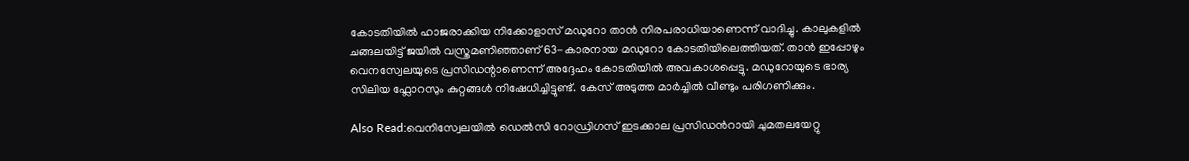കോടതിയിൽ ഹാജരാക്കിയ നിക്കോളാസ് മഡുറോ താൻ നിരപരാധിയാണെന്ന് വാദിച്ചു. കാലുകളിൽ ചങ്ങലയിട്ട് ജയിൽ വസ്ത്രമണിഞ്ഞാണ് 63-കാരനായ മഡുറോ കോടതിയിലെത്തിയത്. താൻ ഇപ്പോഴും വെനസ്വേലയുടെ പ്രസിഡന്റാണെന്ന് അദ്ദേഹം കോടതിയിൽ അവകാശപ്പെട്ടു. മഡുറോയുടെ ഭാര്യ സിലിയ ഫ്ലോറസും കുറ്റങ്ങൾ നിഷേധിച്ചിട്ടുണ്ട്. കേസ് അടുത്ത മാർച്ചിൽ വീണ്ടും പരിഗണിക്കും.

Also Read:വെനിസ്വേലയില്‍ ഡെല്‍സി റോഡ്രിഗസ് ഇടക്കാല പ്രസിഡന്‍റായി ചുമതലയേറ്റു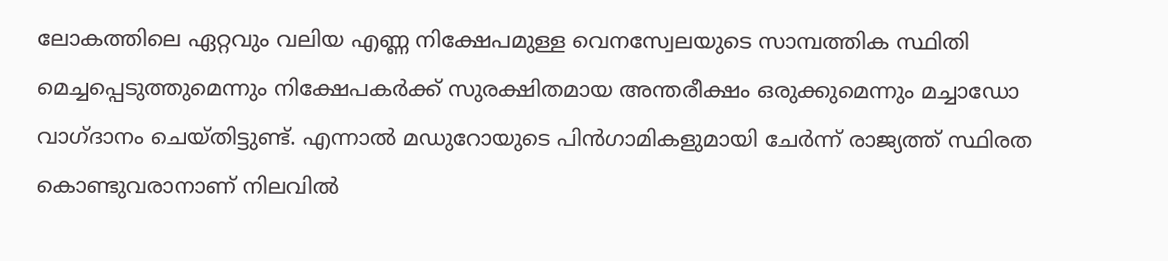ലോകത്തിലെ ഏറ്റവും വലിയ എണ്ണ നിക്ഷേപമുള്ള വെനസ്വേലയുടെ സാമ്പത്തിക സ്ഥിതി മെച്ചപ്പെടുത്തുമെന്നും നിക്ഷേപകർക്ക് സുരക്ഷിതമായ അന്തരീക്ഷം ഒരുക്കുമെന്നും മച്ചാഡോ വാഗ്ദാനം ചെയ്തിട്ടുണ്ട്. എന്നാൽ മഡുറോയുടെ പിൻഗാമികളുമായി ചേർന്ന് രാജ്യത്ത് സ്ഥിരത കൊണ്ടുവരാനാണ് നിലവിൽ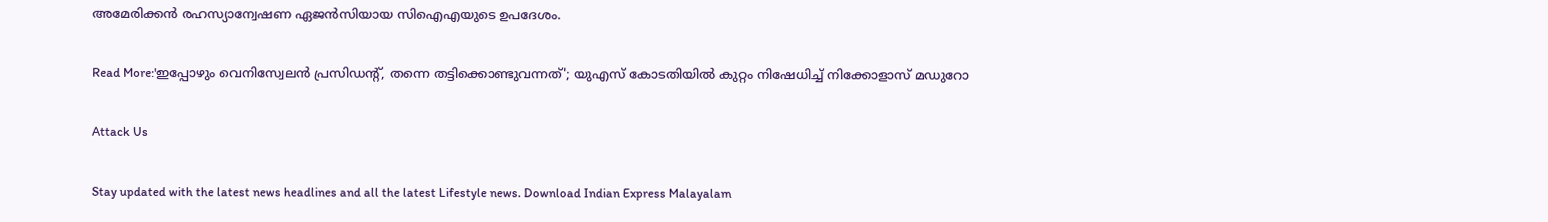അമേരിക്കൻ രഹസ്യാന്വേഷണ ഏജൻസിയായ സിഐഎയുടെ ഉപദേശം.

Read More:'ഇപ്പോഴും വെനിസ്വേലൻ പ്രസിഡന്റ്, തന്നെ തട്ടിക്കൊണ്ടുവന്നത്'; യുഎസ് കോടതിയിൽ കുറ്റം നിഷേധിച്ച് നിക്കോളാസ് മഡുറോ

Attack Us

Stay updated with the latest news headlines and all the latest Lifestyle news. Download Indian Express Malayalam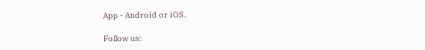App - Android or iOS.

Follow us: